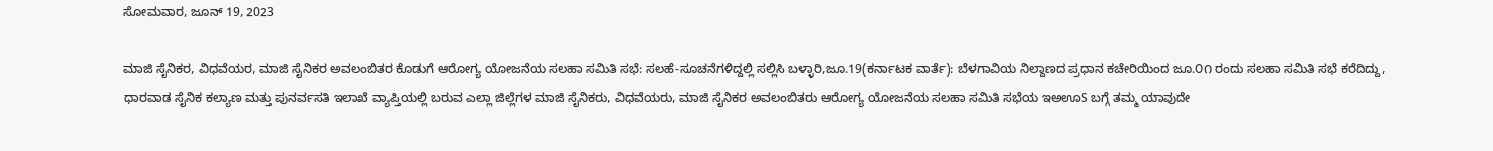ಸೋಮವಾರ, ಜೂನ್ 19, 2023

ಮಾಜಿ ಸೈನಿಕರ, ವಿಧವೆಯರ, ಮಾಜಿ ಸೈನಿಕರ ಅವಲಂಬಿತರ ಕೊಡುಗೆ ಆರೋಗ್ಯ ಯೋಜನೆಯ ಸಲಹಾ ಸಮಿತಿ ಸಭೆ: ಸಲಹೆ-ಸೂಚನೆಗಳಿದ್ದಲ್ಲಿ ಸಲ್ಲಿಸಿ ಬಳ್ಳಾರಿ,ಜೂ.19(ಕರ್ನಾಟಕ ವಾರ್ತೆ): ಬೆಳಗಾವಿಯ ನಿಲ್ದಾಣದ ಪ್ರಧಾನ ಕಚೇರಿಯಿಂದ ಜೂ.೦೧ ರಂದು ಸಲಹಾ ಸಮಿತಿ ಸಭೆ ಕರೆದಿದ್ದು, ಧಾರವಾಡ ಸೈನಿಕ ಕಲ್ಯಾಣ ಮತ್ತು ಪುನರ್ವಸತಿ ಇಲಾಖೆ ವ್ಯಾಪ್ತಿಯಲ್ಲಿ ಬರುವ ಎಲ್ಲಾ ಜಿಲ್ಲೆಗಳ ಮಾಜಿ ಸೈನಿಕರು, ವಿಧವೆಯರು, ಮಾಜಿ ಸೈನಿಕರ ಅವಲಂಬಿತರು ಆರೋಗ್ಯ ಯೋಜನೆಯ ಸಲಹಾ ಸಮಿತಿ ಸಭೆಯ ಇಅಊS ಬಗ್ಗೆ ತಮ್ಮ ಯಾವುದೇ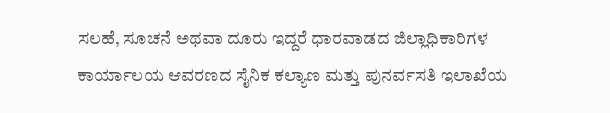ಸಲಹೆ, ಸೂಚನೆ ಅಥವಾ ದೂರು ಇದ್ದರೆ ಧಾರವಾಡದ ಜಿಲ್ಲಾಧಿಕಾರಿಗಳ ಕಾರ್ಯಾಲಯ ಆವರಣದ ಸೈನಿಕ ಕಲ್ಯಾಣ ಮತ್ತು ಪುನರ್ವಸತಿ ಇಲಾಖೆಯ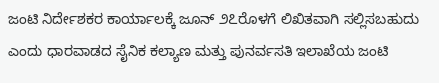ಜಂಟಿ ನಿರ್ದೇಶಕರ ಕಾರ್ಯಾಲಕ್ಕೆ ಜೂನ್ ೨೭ರೊಳಗೆ ಲಿಖಿತವಾಗಿ ಸಲ್ಲಿಸಬಹುದು ಎಂದು ಧಾರವಾಡದ ಸೈನಿಕ ಕಲ್ಯಾಣ ಮತ್ತು ಪುನರ್ವಸತಿ ಇಲಾಖೆಯ ಜಂಟಿ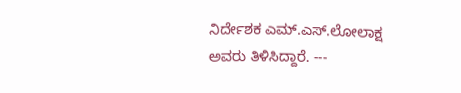ನಿರ್ದೇಶಕ ಎಮ್.ಎಸ್.ಲೋಲಾಕ್ಷ ಅವರು ತಿಳಿಸಿದ್ದಾರೆ. ---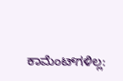ಕಾಮೆಂಟ್‌ಗಳಿಲ್ಲ: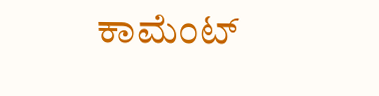ಕಾಮೆಂಟ್‌‌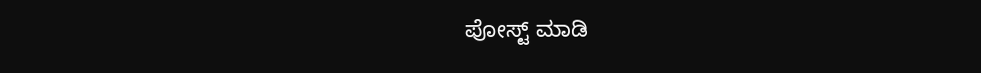ಪೋಸ್ಟ್‌ ಮಾಡಿ